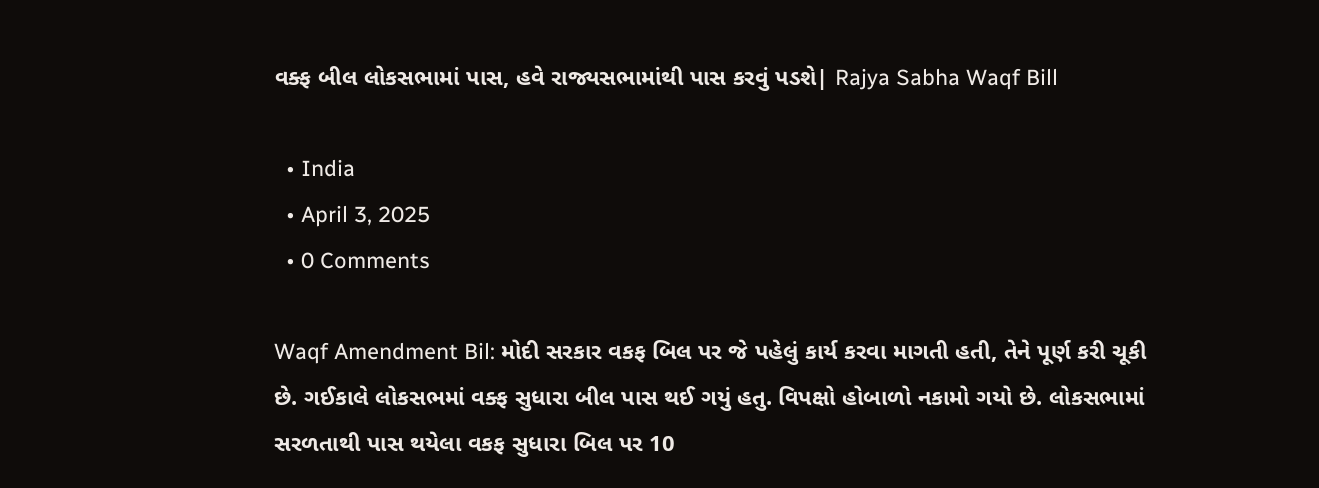વક્ફ બીલ લોકસભામાં પાસ, હવે રાજ્યસભામાંથી પાસ કરવું પડશે| Rajya Sabha Waqf Bill

  • India
  • April 3, 2025
  • 0 Comments

Waqf Amendment Bil: મોદી સરકાર વકફ બિલ પર જે પહેલું કાર્ય કરવા માગતી હતી, તેને પૂર્ણ કરી ચૂકી છે. ગઈકાલે લોકસભમાં વક્ફ સુધારા બીલ પાસ થઈ ગયું હતુ. વિપક્ષો હોબાળો નકામો ગયો છે. લોકસભામાં સરળતાથી પાસ થયેલા વકફ સુધારા બિલ પર 10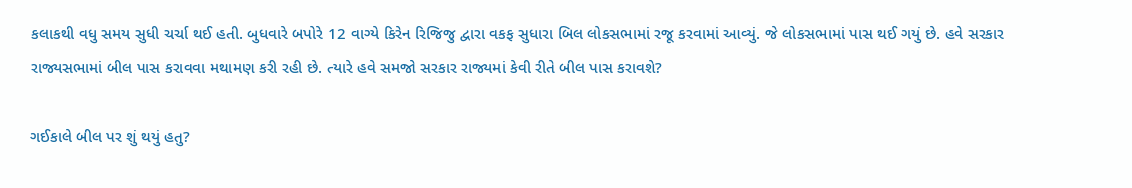કલાકથી વધુ સમય સુધી ચર્ચા થઈ હતી. બુધવારે બપોરે 12 વાગ્યે કિરેન રિજિજુ દ્વારા વકફ સુધારા બિલ લોકસભામાં રજૂ કરવામાં આવ્યું. જે લોકસભામાં પાસ થઈ ગયું છે. હવે સરકાર રાજ્યસભામાં બીલ પાસ કરાવવા મથામણ કરી રહી છે. ત્યારે હવે સમજો સરકાર રાજ્યમાં કેવી રીતે બીલ પાસ કરાવશે?

ગઈકાલે બીલ પર શું થયું હતુ?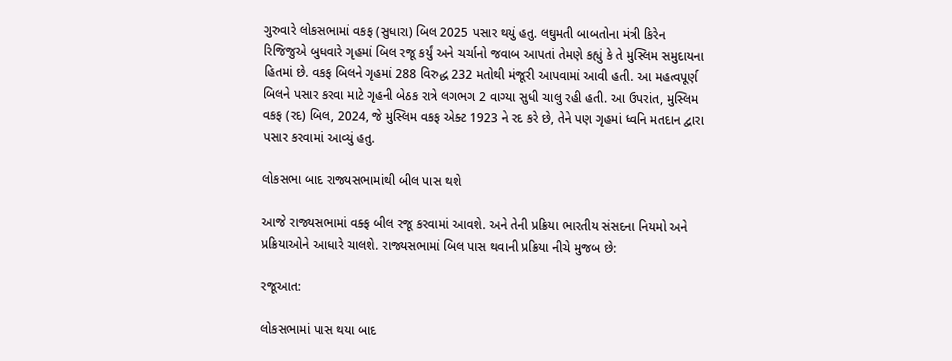ગુરુવારે લોકસભામાં વકફ (સુધારા) બિલ 2025 પસાર થયું હતુ. લઘુમતી બાબતોના મંત્રી કિરેન રિજિજુએ બુધવારે ગૃહમાં બિલ રજૂ કર્યું અને ચર્ચાનો જવાબ આપતાં તેમણે કહ્યું કે તે મુસ્લિમ સમુદાયના હિતમાં છે. વકફ બિલને ગૃહમાં 288 વિરુદ્ધ 232 મતોથી મંજૂરી આપવામાં આવી હતી. આ મહત્વપૂર્ણ બિલને પસાર કરવા માટે ગૃહની બેઠક રાત્રે લગભગ 2 વાગ્યા સુધી ચાલુ રહી હતી. આ ઉપરાંત, મુસ્લિમ વકફ (રદ) બિલ, 2024, જે મુસ્લિમ વકફ એક્ટ 1923 ને રદ કરે છે, તેને પણ ગૃહમાં ધ્વનિ મતદાન દ્વારા પસાર કરવામાં આવ્યું હતુ.

લોકસભા બાદ રાજ્યસભામાંથી બીલ પાસ થશે

આજે રાજ્યસભામાં વક્ફ બીલ રજૂ કરવામાં આવશે. અને તેની પ્રક્રિયા ભારતીય સંસદના નિયમો અને પ્રક્રિયાઓને આધારે ચાલશે. રાજ્યસભામાં બિલ પાસ થવાની પ્રક્રિયા નીચે મુજબ છે:

રજૂઆત:

લોકસભામાં પાસ થયા બાદ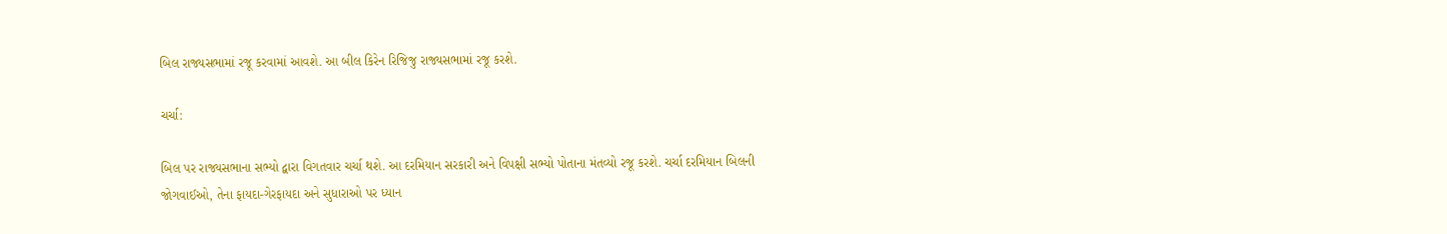બિલ રાજ્યસભામાં રજૂ કરવામાં આવશે. આ બીલ કિરેન રિજિજુ રાજ્યસભામાં રજૂ કરશે.

ચર્ચા:

બિલ પર રાજ્યસભાના સભ્યો દ્વારા વિગતવાર ચર્ચા થશે. આ દરમિયાન સરકારી અને વિપક્ષી સભ્યો પોતાના મંતવ્યો રજૂ કરશે. ચર્ચા દરમિયાન બિલની જોગવાઈઓ, તેના ફાયદા-ગેરફાયદા અને સુધારાઓ પર ધ્યાન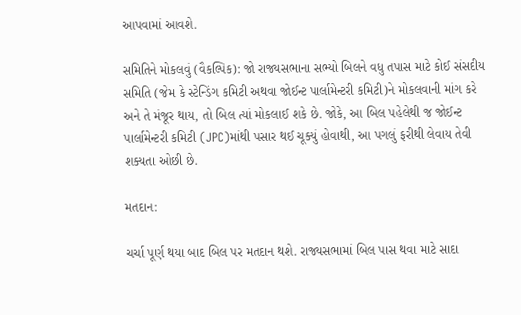આપવામાં આવશે.

સમિતિને મોકલવું (વૈકલ્પિક): જો રાજ્યસભાના સભ્યો બિલને વધુ તપાસ માટે કોઈ સંસદીય સમિતિ (જેમ કે સ્ટેન્ડિંગ કમિટી અથવા જોઈન્ટ પાર્લામેન્ટરી કમિટી)ને મોકલવાની માંગ કરે અને તે મંજૂર થાય, તો બિલ ત્યાં મોકલાઈ શકે છે. જોકે, આ બિલ પહેલેથી જ જોઈન્ટ પાર્લામેન્ટરી કમિટી (JPC)માંથી પસાર થઈ ચૂક્યું હોવાથી, આ પગલું ફરીથી લેવાય તેવી શક્યતા ઓછી છે.

મતદાન:

ચર્ચા પૂર્ણ થયા બાદ બિલ પર મતદાન થશે. રાજ્યસભામાં બિલ પાસ થવા માટે સાદા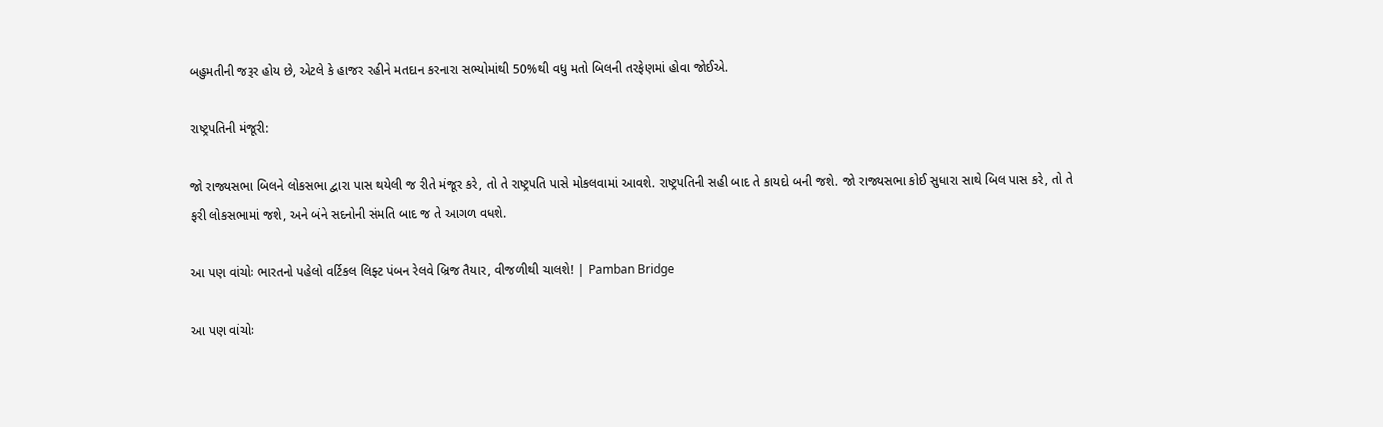બહુમતીની જરૂર હોય છે, એટલે કે હાજર રહીને મતદાન કરનારા સભ્યોમાંથી 50%થી વધુ મતો બિલની તરફેણમાં હોવા જોઈએ.

રાષ્ટ્રપતિની મંજૂરી:

જો રાજ્યસભા બિલને લોકસભા દ્વારા પાસ થયેલી જ રીતે મંજૂર કરે, તો તે રાષ્ટ્રપતિ પાસે મોકલવામાં આવશે. રાષ્ટ્રપતિની સહી બાદ તે કાયદો બની જશે. જો રાજ્યસભા કોઈ સુધારા સાથે બિલ પાસ કરે, તો તે ફરી લોકસભામાં જશે, અને બંને સદનોની સંમતિ બાદ જ તે આગળ વધશે.

આ પણ વાંચોઃ ભારતનો પહેલો વર્ટિકલ લિફ્ટ પંબન રેલવે બ્રિજ તૈયાર, વીજળીથી ચાલશે! | Pamban Bridge

આ પણ વાંચોઃ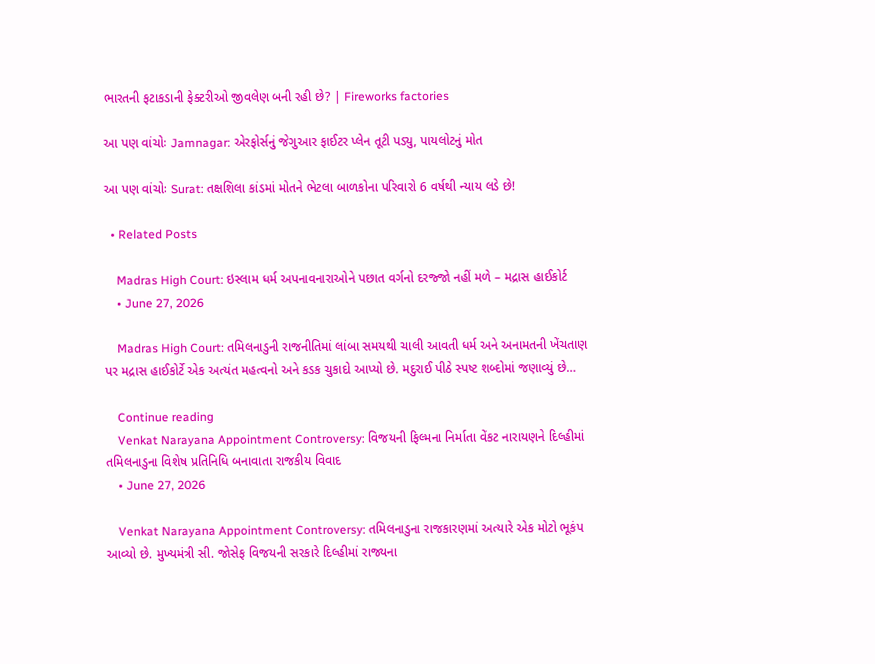ભારતની ફટાકડાની ફેક્ટરીઓ જીવલેણ બની રહી છે? | Fireworks factories

આ પણ વાંચોઃ Jamnagar: એરફોર્સનું જેગુઆર ફાઈટર પ્લેન તૂટી પડ્યુ, પાયલોટનું મોત

આ પણ વાંચોઃ Surat: તક્ષશિલા કાંડમાં મોતને ભેટલા બાળકોના પરિવારો 6 વર્ષથી ન્યાય લડે છે!

  • Related Posts

    Madras High Court: ઇસ્લામ ધર્મ અપનાવનારાઓને પછાત વર્ગનો દરજ્જો નહીં મળે – મદ્રાસ હાઈકોર્ટ
    • June 27, 2026

    Madras High Court: તમિલનાડુની રાજનીતિમાં લાંબા સમયથી ચાલી આવતી ધર્મ અને અનામતની ખેંચતાણ પર મદ્રાસ હાઈકોર્ટે એક અત્યંત મહત્વનો અને કડક ચુકાદો આપ્યો છે. મદુરાઈ પીઠે સ્પષ્ટ શબ્દોમાં જણાવ્યું છે…

    Continue reading
    Venkat Narayana Appointment Controversy: વિજયની ફિલ્મના નિર્માતા વેંકટ નારાયણને દિલ્હીમાં તમિલનાડુના વિશેષ પ્રતિનિધિ બનાવાતા રાજકીય વિવાદ
    • June 27, 2026

    Venkat Narayana Appointment Controversy: તમિલનાડુના રાજકારણમાં અત્યારે એક મોટો ભૂકંપ આવ્યો છે. મુખ્યમંત્રી સી. જોસેફ વિજયની સરકારે દિલ્હીમાં રાજ્યના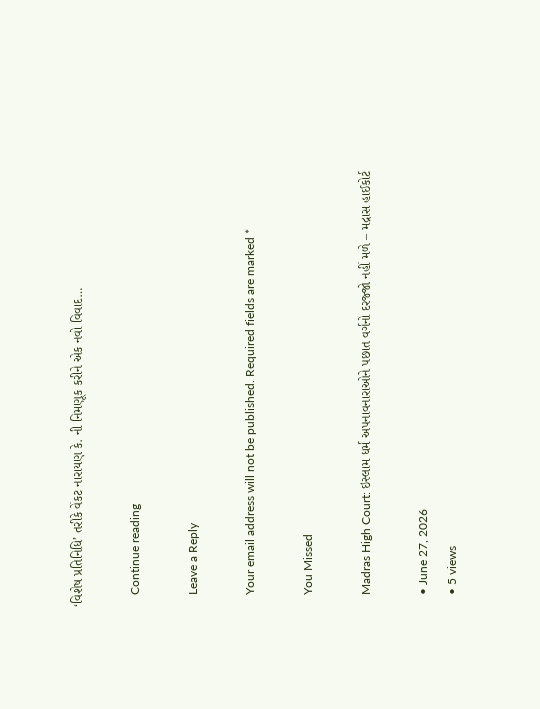‘વિશેષ પ્રતિનિધિ’ તરીકે વેંકટ નારાયણ કે. ની નિમણૂક કરીને એક નવો વિવાદ…

    Continue reading

    Leave a Reply

    Your email address will not be published. Required fields are marked *

    You Missed

    Madras High Court: ઇસ્લામ ધર્મ અપનાવનારાઓને પછાત વર્ગનો દરજ્જો નહીં મળે – મદ્રાસ હાઈકોર્ટ

    • June 27, 2026
    • 5 views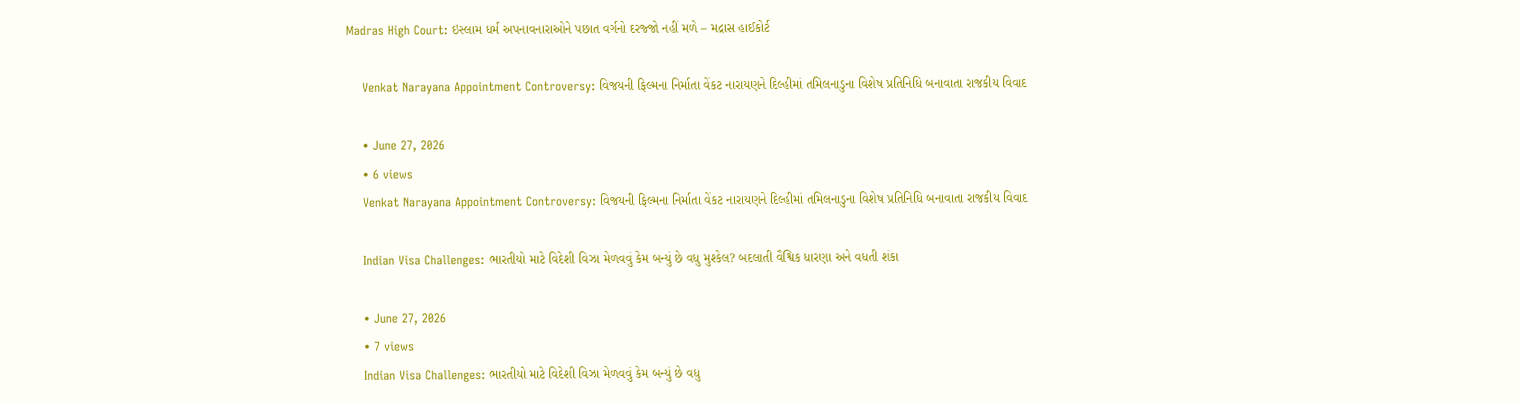Madras High Court: ઇસ્લામ ધર્મ અપનાવનારાઓને પછાત વર્ગનો દરજ્જો નહીં મળે – મદ્રાસ હાઈકોર્ટ

    Venkat Narayana Appointment Controversy: વિજયની ફિલ્મના નિર્માતા વેંકટ નારાયણને દિલ્હીમાં તમિલનાડુના વિશેષ પ્રતિનિધિ બનાવાતા રાજકીય વિવાદ

    • June 27, 2026
    • 6 views
    Venkat Narayana Appointment Controversy: વિજયની ફિલ્મના નિર્માતા વેંકટ નારાયણને દિલ્હીમાં તમિલનાડુના વિશેષ પ્રતિનિધિ બનાવાતા રાજકીય વિવાદ

    Indian Visa Challenges: ભારતીયો માટે વિદેશી વિઝા મેળવવું કેમ બન્યું છે વધુ મુશ્કેલ? બદલાતી વૈશ્વિક ધારણા અને વધતી શંકા

    • June 27, 2026
    • 7 views
    Indian Visa Challenges: ભારતીયો માટે વિદેશી વિઝા મેળવવું કેમ બન્યું છે વધુ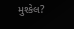મુશ્કેલ?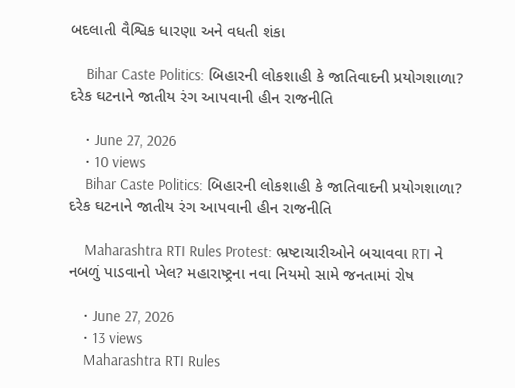બદલાતી વૈશ્વિક ધારણા અને વધતી શંકા

    Bihar Caste Politics: બિહારની લોકશાહી કે જાતિવાદની પ્રયોગશાળા? દરેક ઘટનાને જાતીય રંગ આપવાની હીન રાજનીતિ

    • June 27, 2026
    • 10 views
    Bihar Caste Politics: બિહારની લોકશાહી કે જાતિવાદની પ્રયોગશાળા? દરેક ઘટનાને જાતીય રંગ આપવાની હીન રાજનીતિ

    Maharashtra RTI Rules Protest: ભ્રષ્ટાચારીઓને બચાવવા RTI ને નબળું પાડવાનો ખેલ? મહારાષ્ટ્રના નવા નિયમો સામે જનતામાં રોષ

    • June 27, 2026
    • 13 views
    Maharashtra RTI Rules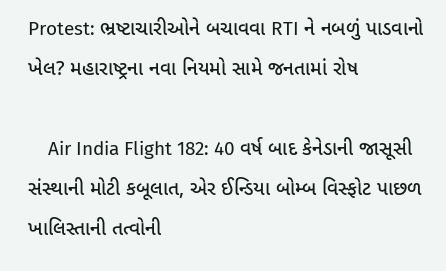Protest: ભ્રષ્ટાચારીઓને બચાવવા RTI ને નબળું પાડવાનો ખેલ? મહારાષ્ટ્રના નવા નિયમો સામે જનતામાં રોષ

    Air India Flight 182: 40 વર્ષ બાદ કેનેડાની જાસૂસી સંસ્થાની મોટી કબૂલાત, એર ઈન્ડિયા બોમ્બ વિસ્ફોટ પાછળ ખાલિસ્તાની તત્વોની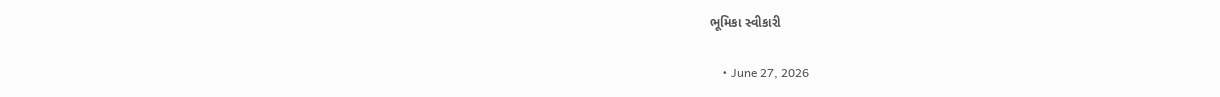ભૂમિકા સ્વીકારી

    • June 27, 2026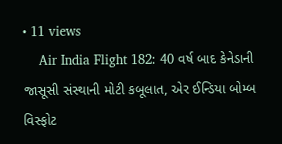• 11 views
    Air India Flight 182: 40 વર્ષ બાદ કેનેડાની જાસૂસી સંસ્થાની મોટી કબૂલાત, એર ઈન્ડિયા બોમ્બ વિસ્ફોટ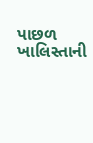પાછળ ખાલિસ્તાની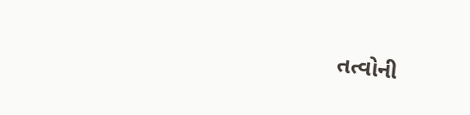તત્વોની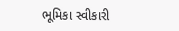ભૂમિકા સ્વીકારી